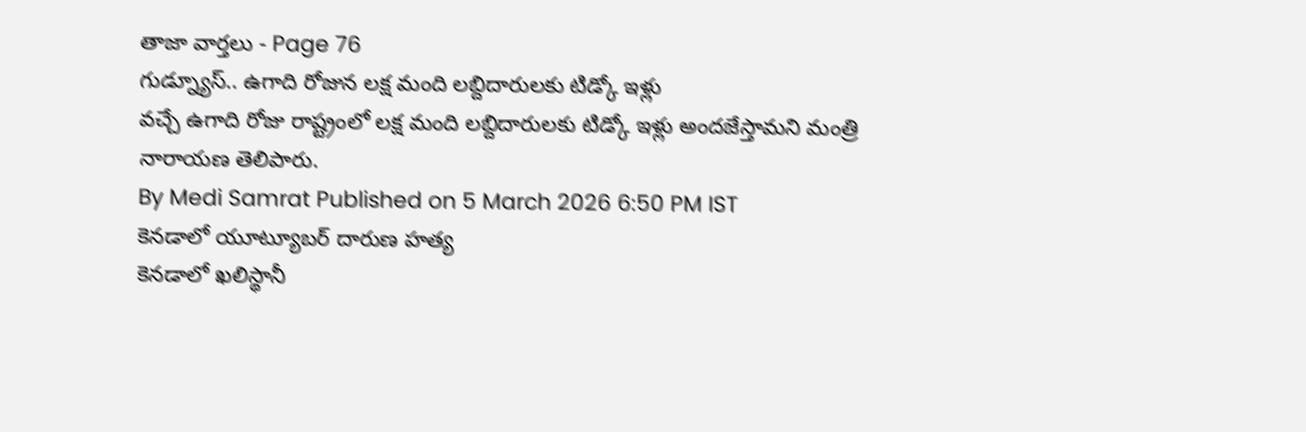తాజా వార్తలు - Page 76
గుడ్న్యూస్.. ఉగాది రోజున లక్ష మంది లబ్దిదారులకు టిడ్కో ఇళ్లు
వచ్చే ఉగాది రోజు రాష్ట్రంలో లక్ష మంది లబ్దిదారులకు టిడ్కో ఇళ్లు అందజేస్తామని మంత్రి నారాయణ తెలిపారు.
By Medi Samrat Published on 5 March 2026 6:50 PM IST
కెనడాలో యూట్యూబర్ దారుణ హత్య
కెనడాలో ఖలిస్థానీ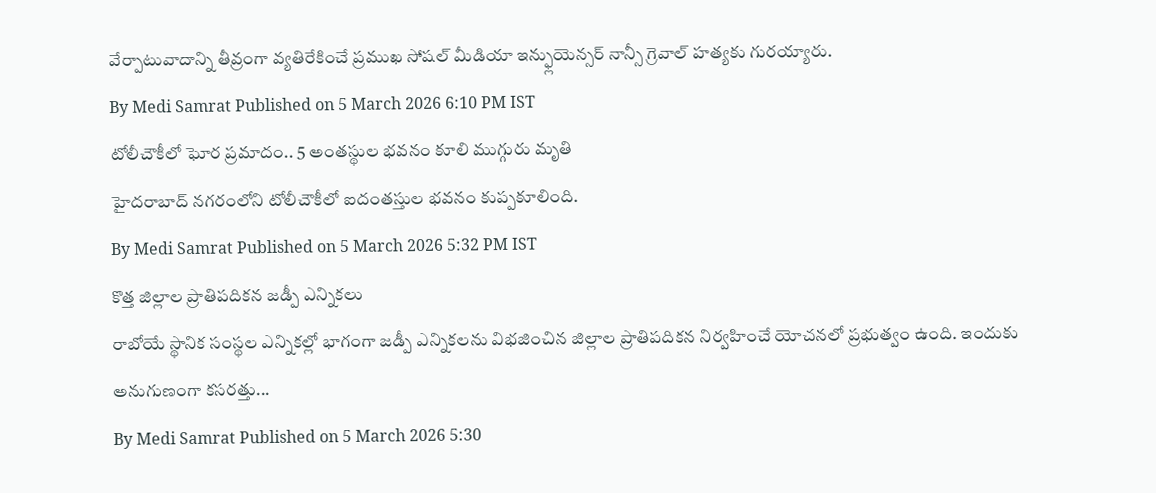వేర్పాటువాదాన్ని తీవ్రంగా వ్యతిరేకించే ప్రముఖ సోషల్ మీడియా ఇన్ఫ్లుయెన్సర్ నాన్సీ గ్రెవాల్ హత్యకు గురయ్యారు.
By Medi Samrat Published on 5 March 2026 6:10 PM IST
టోలీచౌకీలో ఘోర ప్రమాదం.. 5 అంతస్థుల భవనం కూలి ముగ్గురు మృతి
హైదరాబాద్ నగరంలోని టోలీచౌకీలో ఐదంతస్తుల భవనం కుప్పకూలింది.
By Medi Samrat Published on 5 March 2026 5:32 PM IST
కొత్త జిల్లాల ప్రాతిపదికన జడ్పీ ఎన్నికలు
రాబోయే స్థానిక సంస్థల ఎన్నికల్లో భాగంగా జడ్పీ ఎన్నికలను విభజించిన జిల్లాల ప్రాతిపదికన నిర్వహించే యోచనలో ప్రభుత్వం ఉంది. ఇందుకు అనుగుణంగా కసరత్తు...
By Medi Samrat Published on 5 March 2026 5:30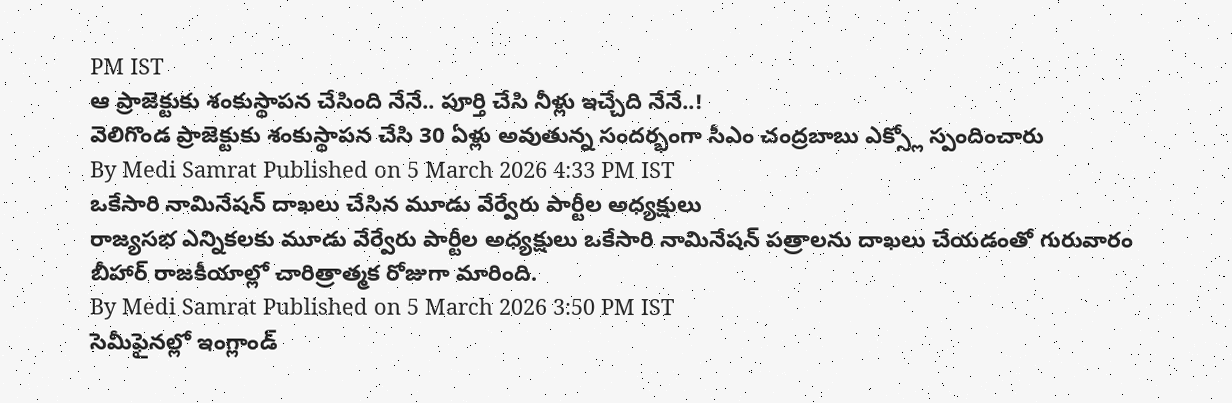PM IST
ఆ ప్రాజెక్టుకు శంకుస్థాపన చేసింది నేనే.. పూర్తి చేసి నీళ్లు ఇచ్చేది నేనే..!
వెలిగొండ ప్రాజెక్టుకు శంకుస్థాపన చేసి 30 ఏళ్లు అవుతున్న సందర్భంగా సీఎం చంద్రబాబు ఎక్స్లో స్పందించారు
By Medi Samrat Published on 5 March 2026 4:33 PM IST
ఒకేసారి నామినేషన్ దాఖలు చేసిన మూడు వేర్వేరు పార్టీల అధ్యక్షులు
రాజ్యసభ ఎన్నికలకు మూడు వేర్వేరు పార్టీల అధ్యక్షులు ఒకేసారి నామినేషన్ పత్రాలను దాఖలు చేయడంతో గురువారం బీహార్ రాజకీయాల్లో చారిత్రాత్మక రోజుగా మారింది.
By Medi Samrat Published on 5 March 2026 3:50 PM IST
సెమీఫైనల్లో ఇంగ్లాండ్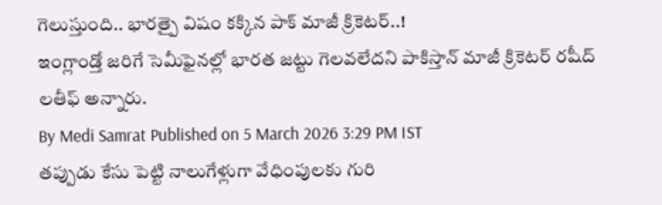గెలుస్తుంది.. భారత్పై విషం కక్కిన పాక్ మాజీ క్రికెటర్..!
ఇంగ్లాండ్తో జరిగే సెమీఫైనల్లో భారత జట్టు గెలవలేదని పాకిస్తాన్ మాజీ క్రికెటర్ రషీద్ లతీఫ్ అన్నారు.
By Medi Samrat Published on 5 March 2026 3:29 PM IST
తప్పుడు కేసు పెట్టి నాలుగేళ్లుగా వేధింపులకు గురి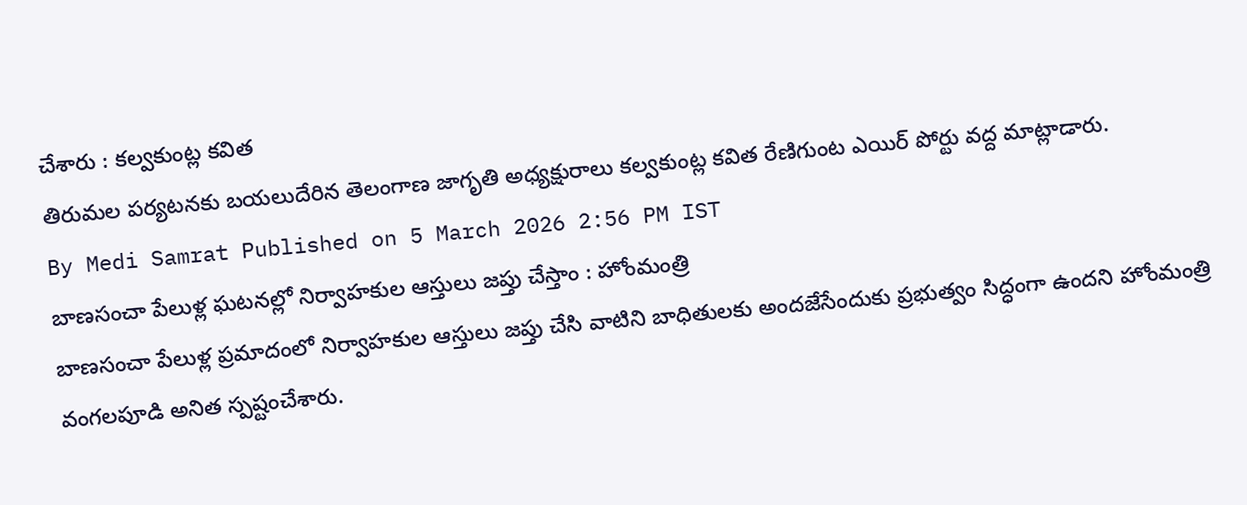చేశారు : కల్వకుంట్ల కవిత
తిరుమల పర్యటనకు బయలుదేరిన తెలంగాణ జాగృతి అధ్యక్షురాలు కల్వకుంట్ల కవిత రేణిగుంట ఎయిర్ పోర్టు వద్ద మాట్లాడారు.
By Medi Samrat Published on 5 March 2026 2:56 PM IST
బాణసంచా పేలుళ్ల ఘటనల్లో నిర్వాహకుల ఆస్తులు జప్తు చేస్తాం : హోంమంత్రి
బాణసంచా పేలుళ్ల ప్రమాదంలో నిర్వాహకుల ఆస్తులు జప్తు చేసి వాటిని బాధితులకు అందజేసేందుకు ప్రభుత్వం సిద్ధంగా ఉందని హోంమంత్రి వంగలపూడి అనిత స్పష్టంచేశారు.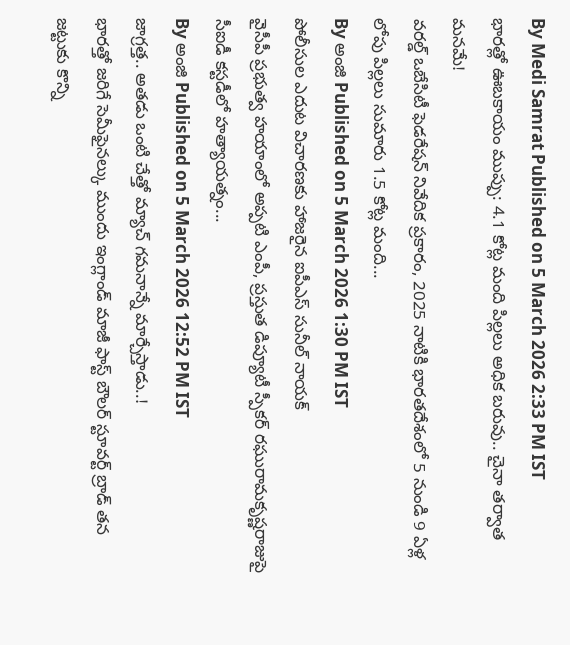By Medi Samrat Published on 5 March 2026 2:33 PM IST
భారత్లో ఊబకాయం ముప్పు: 4.1 కోట్ల మంది పిల్లలు అధిక బరువు.. చైనా తర్వాత మనమే!
వరల్డ్ ఒబేసిటీ ఫెడరేషన్ నివేదిక ప్రకారం, 2025 నాటికి భారతదేశంలో 5 నుండి 9 ఏళ్ల లోపు పిల్లలు సుమారు 1.5 కోట్ల మంది...
By అంజి Published on 5 March 2026 1:30 PM IST
పోలీసుల ఎదుట విచారణకు హాజరైన ఐపీఎస్ సునీల్ నాయక్
వైసీపీ ప్రభుత్వ హయాంలో అప్పటి ఎంపీ, ప్రస్తుత డిప్యూటీ స్పీకర్ రఘురామకృష్ణరాజుపై సీఐడీ కస్టడీలో హత్యాయత్నం...
By అంజి Published on 5 March 2026 12:52 PM IST
జాగ్రత్త.. అతడు ఒంటి చేత్తో మ్యాచ్ గమనాన్నే మార్చేస్తాడు..!
భారత్తో జరిగే సెమీఫైనల్కు ముందు ఇంగ్లాండ్ మాజీ ఫాస్ట్ బౌలర్ స్టూవర్ట్ బ్రాడ్ తన జట్టుకు కొన్ని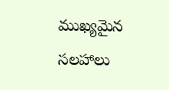ముఖ్యమైన సలహాలు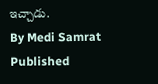ఇచ్చాడు.
By Medi Samrat Published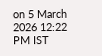on 5 March 2026 12:22 PM IST